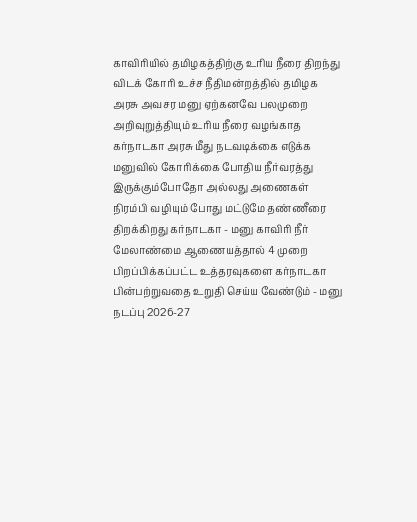காவிரியில் தமிழகத்திற்கு உரிய நீரை திறந்து விடக் கோரி உச்ச நீதிமன்றத்தில் தமிழக அரசு அவசர மனு ஏற்கனவே பலமுறை அறிவுறுத்தியும் உரிய நீரை வழங்காத கர்நாடகா அரசு மீது நடவடிக்கை எடுக்க மனுவில் கோரிக்கை போதிய நீர்வரத்து இருக்கும்போதோ அல்லது அணைகள் நிரம்பி வழியும் போது மட்டுமே தண்ணீரை திறக்கிறது கர்நாடகா - மனு காவிரி நீர் மேலாண்மை ஆணையத்தால் 4 முறை பிறப்பிக்கப்பட்ட உத்தரவுகளை கர்நாடகா பின்பற்றுவதை உறுதி செய்ய வேண்டும் - மனு நடப்பு 2026-27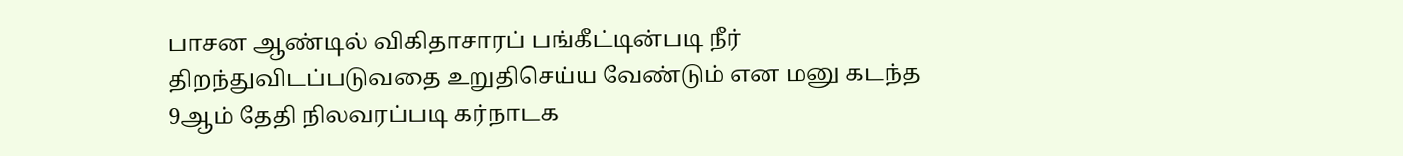பாசன ஆண்டில் விகிதாசாரப் பங்கீட்டின்படி நீர் திறந்துவிடப்படுவதை உறுதிசெய்ய வேண்டும் என மனு கடந்த 9ஆம் தேதி நிலவரப்படி கர்நாடக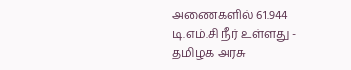அணைகளில் 61.944 டி.எம்.சி நீர் உள்ளது - தமிழக அரசு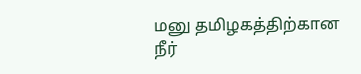மனு தமிழகத்திற்கான நீர்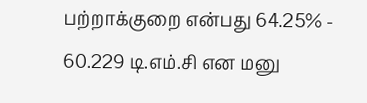பற்றாக்குறை என்பது 64.25% - 60.229 டி.எம்.சி என மனு